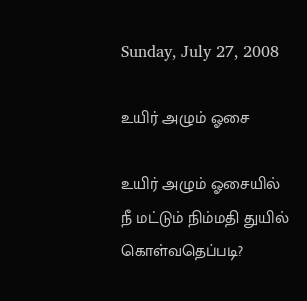Sunday, July 27, 2008

உயிர் அழும் ஓசை

உயிர் அழும் ஓசையில்
நீ மட்டும் நிம்மதி துயில்
கொள்வதெப்படி?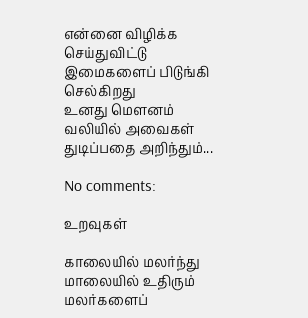என்னை விழிக்க செய்துவிட்டு
இமைகளைப் பிடுங்கி செல்கிறது
உனது மௌனம்
வலியில் அவைகள்
துடிப்பதை அறிந்தும்...

No comments:

உறவுகள்

காலையில் மலர்ந்து மாலையில் உதிரும் மலர்களைப்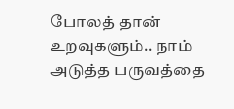போலத் தான் உறவுகளும்.. நாம் அடுத்த பருவத்தை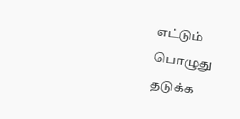எட்டும் பொழுது தடுக்க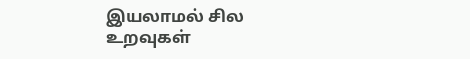இயலாமல் சில உறவுகள்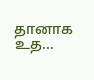தானாக உத...